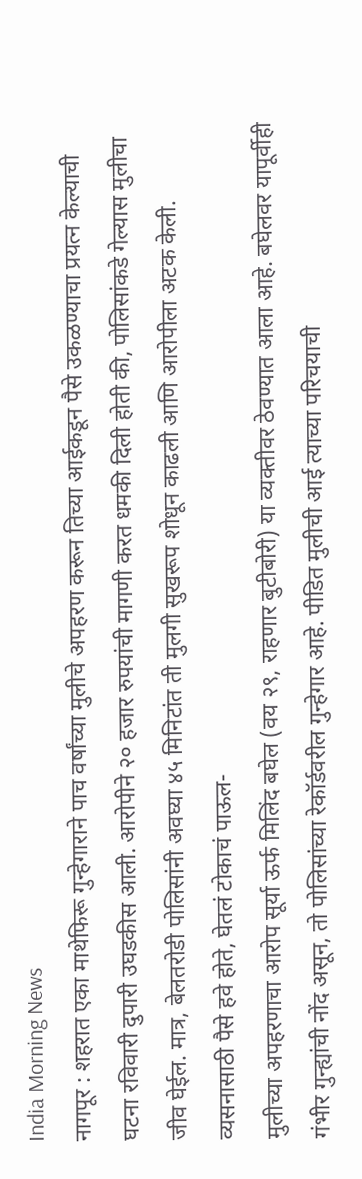India Morning News
नागपूर : शहरात एका माथेफिरू गुन्हेगाराने पाच वर्षांच्या मुलीचे अपहरण करून तिच्या आईकडून पैसे उकळण्याचा प्रयत्न केल्याची घटना रविवारी दुपारी उघडकीस आली. आरोपीने २० हजार रुपयांची मागणी करत धमकी दिली होती की, पोलिसांकडे गेल्यास मुलीचा जीव घेईल. मात्र, बेलतरोडी पोलिसांनी अवघ्या ४५ मिनिटांत ती मुलगी सुखरूप शोधून काढली आणि आरोपीला अटक केली.
व्यसनासाठी पैसे हवे होते, घेतलं टोकाचं पाऊल-
मुलीच्या अपहरणाचा आरोप सूर्या ऊर्फ मिलिंद बघेल (वय २९, राहणार बुटीबोरी) या व्यक्तीवर ठेवण्यात आला आहे. बघेलवर यापूर्वीही गंभीर गुन्ह्यांची नोंद असून, तो पोलिसांच्या रेकॉर्डवरील गुन्हेगार आहे. पीडित मुलीची आई त्याच्या परिचयाची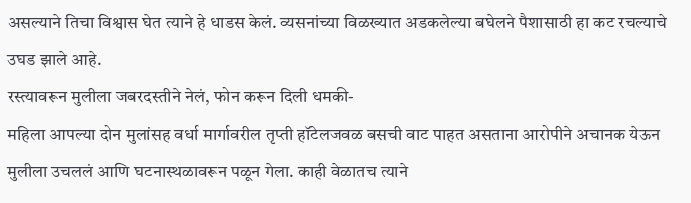असल्याने तिचा विश्वास घेत त्याने हे धाडस केलं. व्यसनांच्या विळख्यात अडकलेल्या बघेलने पैशासाठी हा कट रचल्याचे उघड झाले आहे.
रस्त्यावरून मुलीला जबरदस्तीने नेलं, फोन करून दिली धमकी-
महिला आपल्या दोन मुलांसह वर्धा मार्गावरील तृप्ती हॉटेलजवळ बसची वाट पाहत असताना आरोपीने अचानक येऊन मुलीला उचललं आणि घटनास्थळावरून पळून गेला. काही वेळातच त्याने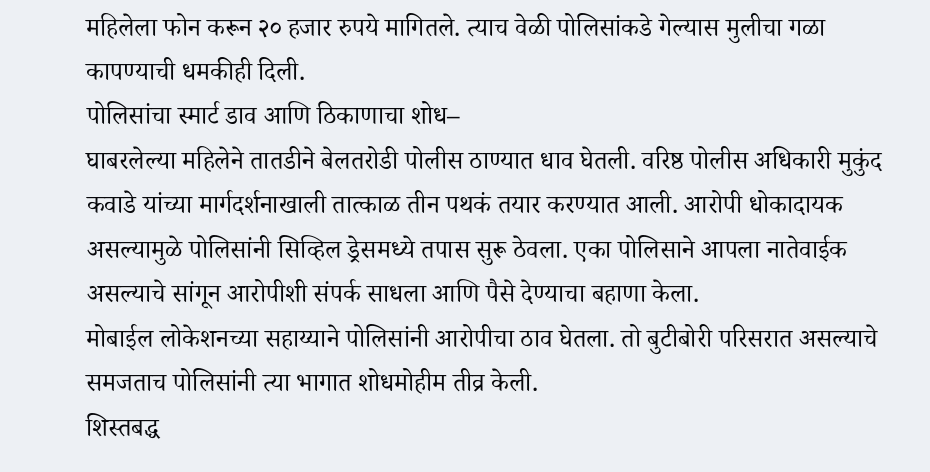महिलेला फोन करून २० हजार रुपये मागितले. त्याच वेळी पोलिसांकडे गेल्यास मुलीचा गळा कापण्याची धमकीही दिली.
पोलिसांचा स्मार्ट डाव आणि ठिकाणाचा शोध–
घाबरलेल्या महिलेने तातडीने बेलतरोडी पोलीस ठाण्यात धाव घेतली. वरिष्ठ पोलीस अधिकारी मुकुंद कवाडे यांच्या मार्गदर्शनाखाली तात्काळ तीन पथकं तयार करण्यात आली. आरोपी धोकादायक असल्यामुळे पोलिसांनी सिव्हिल ड्रेसमध्ये तपास सुरू ठेवला. एका पोलिसाने आपला नातेवाईक असल्याचे सांगून आरोपीशी संपर्क साधला आणि पैसे देण्याचा बहाणा केला.
मोबाईल लोकेशनच्या सहाय्याने पोलिसांनी आरोपीचा ठाव घेतला. तो बुटीबोरी परिसरात असल्याचे समजताच पोलिसांनी त्या भागात शोधमोहीम तीव्र केली.
शिस्तबद्ध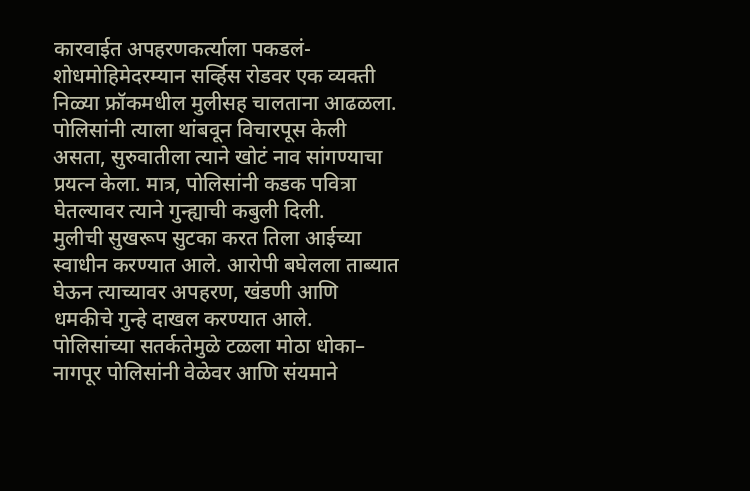कारवाईत अपहरणकर्त्याला पकडलं-
शोधमोहिमेदरम्यान सर्व्हिस रोडवर एक व्यक्ती निळ्या फ्रॉकमधील मुलीसह चालताना आढळला. पोलिसांनी त्याला थांबवून विचारपूस केली असता, सुरुवातीला त्याने खोटं नाव सांगण्याचा प्रयत्न केला. मात्र, पोलिसांनी कडक पवित्रा घेतल्यावर त्याने गुन्ह्याची कबुली दिली.
मुलीची सुखरूप सुटका करत तिला आईच्या स्वाधीन करण्यात आले. आरोपी बघेलला ताब्यात घेऊन त्याच्यावर अपहरण, खंडणी आणि धमकीचे गुन्हे दाखल करण्यात आले.
पोलिसांच्या सतर्कतेमुळे टळला मोठा धोका–
नागपूर पोलिसांनी वेळेवर आणि संयमाने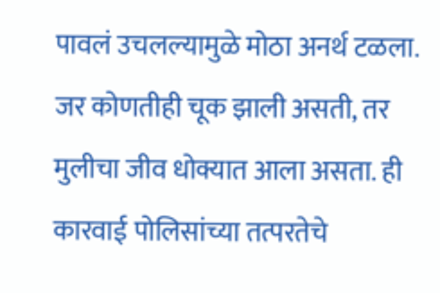पावलं उचलल्यामुळे मोठा अनर्थ टळला. जर कोणतीही चूक झाली असती, तर मुलीचा जीव धोक्यात आला असता. ही कारवाई पोलिसांच्या तत्परतेचे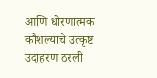आणि धोरणात्मक कौशल्याचे उत्कृष्ट उदाहरण ठरली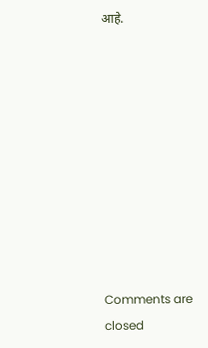आहे.










Comments are closed